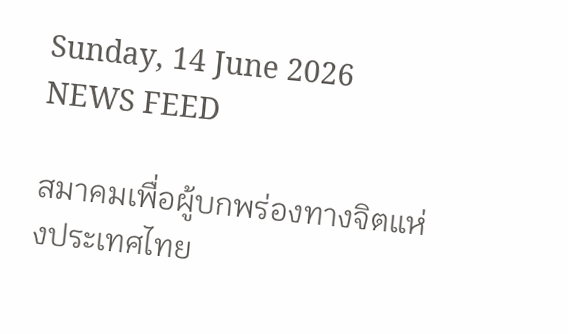Sunday, 14 June 2026
NEWS FEED

สมาคมเพื่อผู้บกพร่องทางจิตแห่งประเทศไทย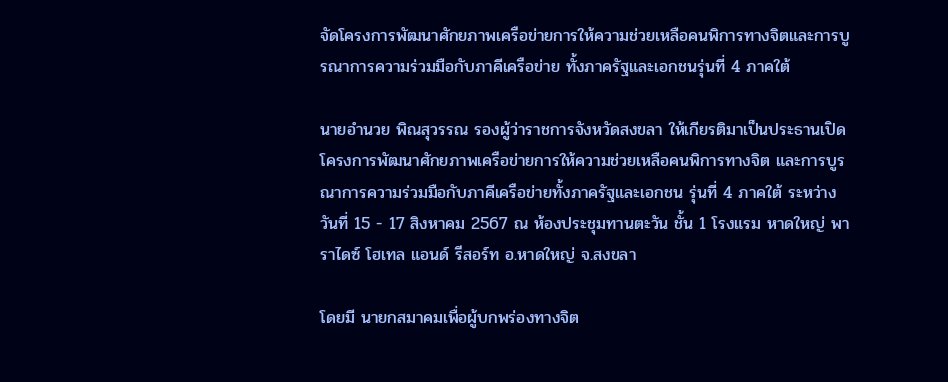จัดโครงการพัฒนาศักยภาพเครือข่ายการให้ความช่วยเหลือคนพิการทางจิตและการบูรณาการความร่วมมือกับภาคีเครือข่าย ทั้งภาครัฐและเอกชนรุ่นที่ 4 ภาคใต้

นายอำนวย พิณสุวรรณ รองผู้ว่าราชการจังหวัดสงขลา ให้เกียรติมาเป็นประธานเปิดโครงการพัฒนาศักยภาพเครือข่ายการให้ความช่วยเหลือคนพิการทางจิต และการบูรณาการความร่วมมือกับภาคีเครือข่ายทั้งภาครัฐและเอกชน รุ่นที่ 4 ภาคใต้ ระหว่างวันที่ 15 - 17 สิงหาคม 2567 ณ ห้องประชุมทานตะวัน ชั้น 1 โรงแรม หาดใหญ่ พาราไดซ์ โฮเทล แอนด์ รีสอร์ท อ.หาดใหญ่ จ.สงขลา

โดยมี นายกสมาคมเพื่อผู้บกพร่องทางจิต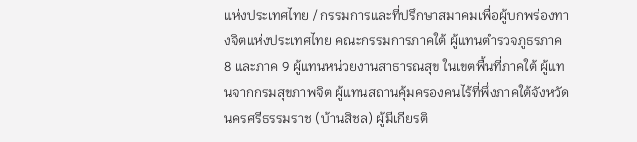แห่งประเทศไทย / กรรมการและที่ปรึกษาสมาคมเพื่อผู้บกพร่องทางจิตแห่งประเทศไทย คณะกรรมการภาคใต้ ผู้แทนตำรวจภูธรภาค 8 และภาค 9 ผู้แทนหน่วยงานสาธารณสุข ในเขตพื้นที่ภาคใต้ ผู้แทนจากกรมสุขภาพจิต ผู้แทนสถานคุ้มครองคนไร้ที่พึ่งภาคใต้จังหวัดนครศรีธรรมราช (บ้านสิชล) ผู้มีเกียรติ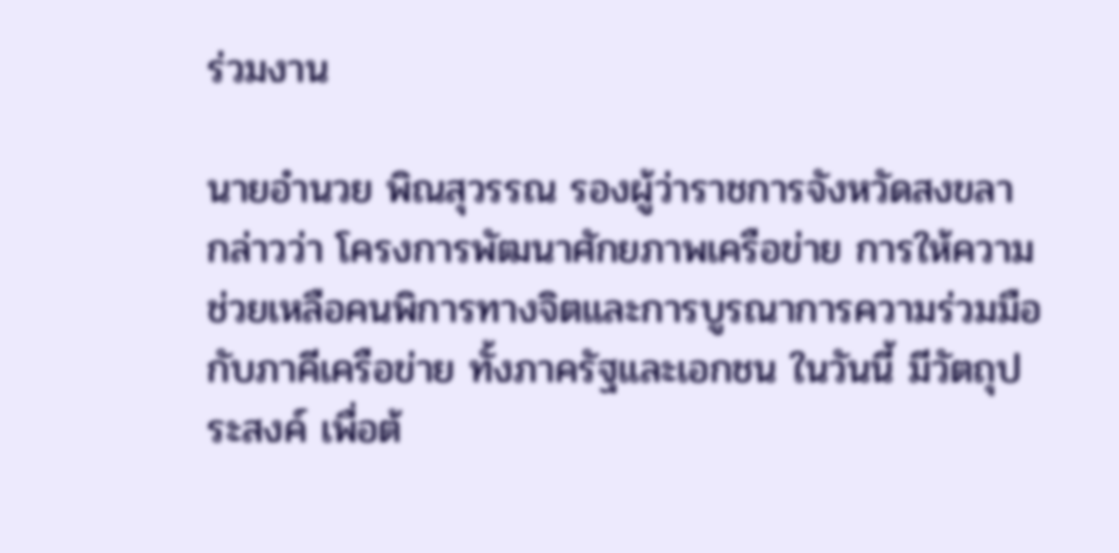ร่วมงาน

นายอำนวย พิณสุวรรณ รองผู้ว่าราชการจังหวัดสงขลา กล่าวว่า โครงการพัฒนาศักยภาพเครือข่าย การให้ความช่วยเหลือคนพิการทางจิตและการบูรณาการความร่วมมือกับภาคีเครือข่าย ทั้งภาครัฐและเอกชน ในวันนี้ มีวัตถุประสงค์ เพื่อต้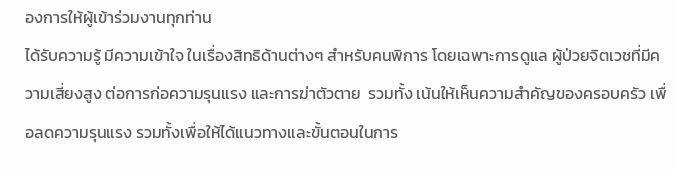องการให้ผู้เข้าร่วมงานทุกท่าน
ได้รับความรู้ มีความเข้าใจ ในเรื่องสิทธิด้านต่างๆ สำหรับคนพิการ โดยเฉพาะการดูแล ผู้ป่วยจิตเวชที่มีความเสี่ยงสูง ต่อการก่อความรุนแรง และการฆ่าตัวตาย  รวมทั้ง เน้นให้เห็นความสำคัญของครอบครัว เพื่อลดความรุนแรง รวมทั้งเพื่อให้ได้แนวทางและขั้นตอนในการ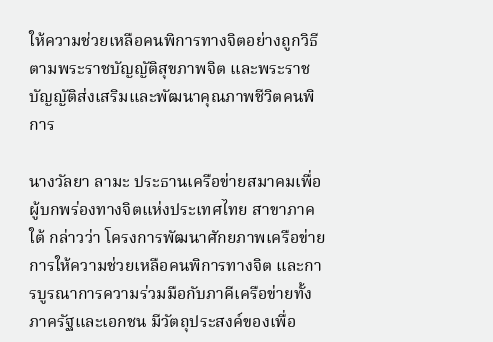ให้ความช่วยเหลือคนพิการทางจิตอย่างถูกวิธี ตามพระราชบัญญัติสุขภาพจิต และพระราชบัญญัติส่งเสริมและพัฒนาคุณภาพชีวิตคนพิการ

นางวัลยา ลามะ ประธานเครือข่ายสมาคมเพื่อผู้บกพร่องทางจิตแห่งประเทศไทย สาขาภาคใต้ กล่าวว่า โครงการพัฒนาศักยภาพเครือข่ายการให้ความช่วยเหลือคนพิการทางจิต และการบูรณาการความร่วมมือกับภาคีเครือข่ายทั้งภาครัฐและเอกชน มีวัตถุประสงค์ของเพื่อ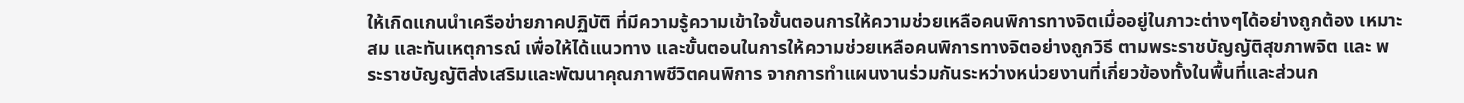ให้เกิดแกนนำเครือข่ายภาคปฏิบัติ ที่มีความรู้ความเข้าใจขั้นตอนการให้ความช่วยเหลือคนพิการทางจิตเมื่ออยู่ในภาวะต่างๆได้อย่างถูกต้อง เหมาะสม และทันเหตุการณ์ เพื่อให้ได้แนวทาง และขั้นตอนในการให้ความช่วยเหลือคนพิการทางจิตอย่างถูกวิธี ตามพระราชบัญญัติสุขภาพจิต และ พระราชบัญญัติส่งเสริมและพัฒนาคุณภาพชีวิตคนพิการ จากการทำแผนงานร่วมกันระหว่างหน่วยงานที่เกี่ยวข้องทั้งในพื้นที่และส่วนก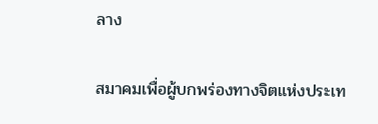ลาง

สมาคมเพื่อผู้บกพร่องทางจิตแห่งประเท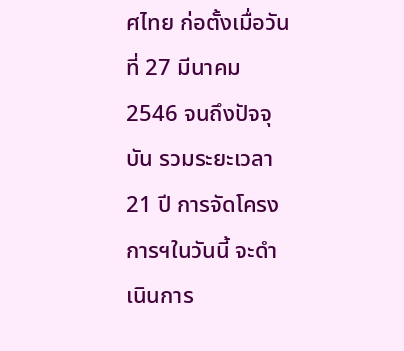ศไทย ก่อตั้งเมื่อวันที่ 27 มีนาคม 2546 จนถึงปัจจุบัน รวมระยะเวลา 21 ปี การจัดโครงการฯในวันนี้ จะดำเนินการ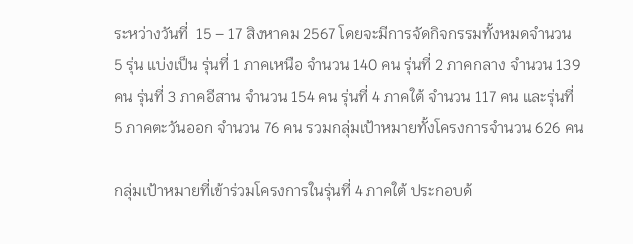ระหว่างวันที่  15 – 17 สิงหาคม 2567 โดยจะมีการจัดกิจกรรมทั้งหมดจำนวน 5 รุ่น แบ่งเป็น รุ่นที่ 1 ภาคเหนือ จำนวน 140 คน รุ่นที่ 2 ภาคกลาง จำนวน 139 คน รุ่นที่ 3 ภาคอีสาน จำนวน 154 คน รุ่นที่ 4 ภาคใต้ จำนวน 117 คน และรุ่นที่ 5 ภาคตะวันออก จำนวน 76 คน รวมกลุ่มเป้าหมายทั้งโครงการจำนวน 626 คน

กลุ่มเป้าหมายที่เข้าร่วมโครงการในรุ่นที่ 4 ภาคใต้ ประกอบด้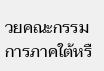วยคณะกรรมการภาคใต้หรื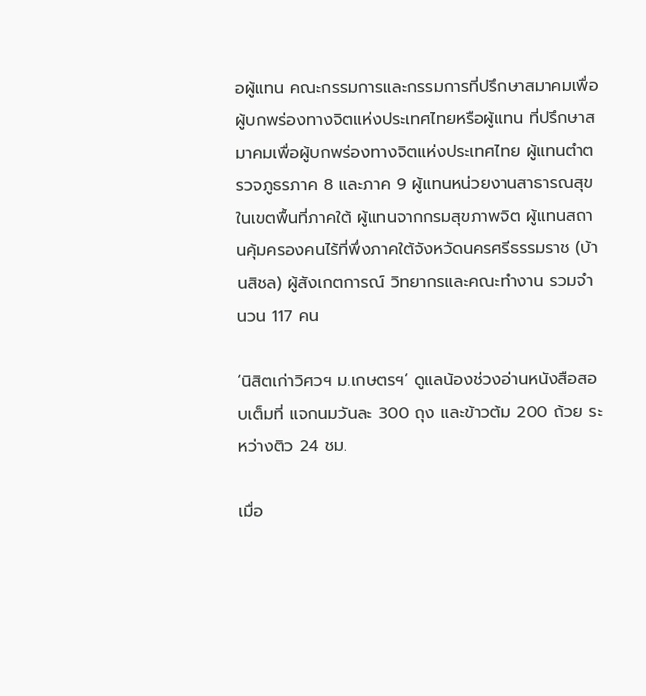อผู้แทน คณะกรรมการและกรรมการที่ปรึกษาสมาคมเพื่อผู้บกพร่องทางจิตแห่งประเทศไทยหรือผู้แทน ที่ปรึกษาสมาคมเพื่อผู้บกพร่องทางจิตแห่งประเทศไทย ผู้แทนตำตรวจภูธรภาค 8 และภาค 9 ผู้แทนหน่วยงานสาธารณสุขในเขตพื้นที่ภาคใต้ ผู้แทนจากกรมสุขภาพจิต ผู้แทนสถานคุ้มครองคนไร้ที่พึ่งภาคใต้จังหวัดนครศรีธรรมราช (บ้านสิชล) ผู้สังเกตการณ์ วิทยากรและคณะทำงาน รวมจำนวน 117 คน

‘นิสิตเก่าวิศวฯ ม.เกษตรฯ’ ดูแลน้องช่วงอ่านหนังสือสอบเต็มที่ แจกนมวันละ 300 ถุง และข้าวต้ม 200 ถ้วย ระหว่างติว 24 ชม.

เมื่อ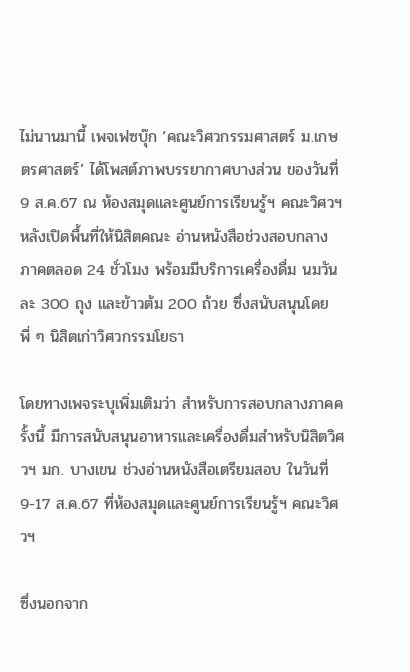ไม่นานมานี้ เพจเฟซบุ๊ก ‘คณะวิศวกรรมศาสตร์ ม.เกษตรศาสตร์’ ได้โพสต์ภาพบรรยากาศบางส่วน ของวันที่ 9 ส.ค.67 ณ ห้องสมุดและศูนย์การเรียนรู้ฯ คณะวิศวฯ หลังเปิดพื้นที่ให้นิสิตคณะ อ่านหนังสือช่วงสอบกลางภาคตลอด 24 ชั่วโมง พร้อมมีบริการเครื่องดื่ม นมวันละ 300 ถุง และข้าวต้ม 200 ถ้วย ซึ่งสนับสนุนโดยพี่ ๆ นิสิตเก่าวิศวกรรมโยธา

โดยทางเพจระบุเพิ่มเติมว่า สำหรับการสอบกลางภาคครั้งนี้ มีการสนับสนุนอาหารและเครื่องดื่มสำหรับนิสิตวิศวฯ มก. บางเขน ช่วงอ่านหนังสือเตรียมสอบ ในวันที่ 9-17 ส.ค.67 ที่ห้องสมุดและศูนย์การเรียนรู้ฯ คณะวิศวฯ

ซึ่งนอกจาก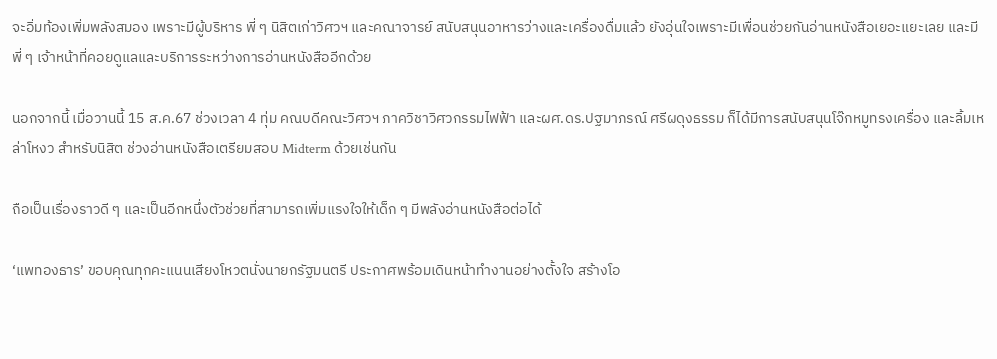จะอิ่มท้องเพิ่มพลังสมอง เพราะมีผู้บริหาร พี่ ๆ นิสิตเก่าวิศวฯ และคณาจารย์ สนับสนุนอาหารว่างและเครื่องดื่มแล้ว ยังอุ่นใจเพราะมีเพื่อนช่วยกันอ่านหนังสือเยอะแยะเลย และมีพี่ ๆ เจ้าหน้าที่คอยดูแลและบริการระหว่างการอ่านหนังสืออีกด้วย

นอกจากนี้ เมื่อวานนี้ 15 ส.ค.67 ช่วงเวลา 4 ทุ่ม คณบดีคณะวิศวฯ ภาควิชาวิศวกรรมไฟฟ้า และผศ.ดร.ปฐมาภรณ์ ศรีผดุงธรรม ก็ได้มีการสนับสนุนโจ๊กหมูทรงเครื่อง และลิ้มเหล่าโหงว สำหรับนิสิต ช่วงอ่านหนังสือเตรียมสอบ Midterm ด้วยเช่นกัน

ถือเป็นเรื่องราวดี ๆ และเป็นอีกหนึ่งตัวช่วยที่สามารถเพิ่มแรงใจให้เด็ก ๆ มีพลังอ่านหนังสือต่อได้

‘แพทองธาร’ ขอบคุณทุกคะแนนเสียงโหวตนั่งนายกรัฐมนตรี ประกาศพร้อมเดินหน้าทำงานอย่างตั้งใจ สร้างโอ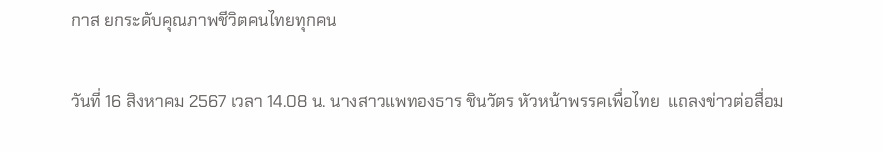กาส ยกระดับคุณภาพชีวิตคนไทยทุกคน

วันที่ 16 สิงหาคม 2567 เวลา 14.08 น. นางสาวแพทองธาร ชินวัตร หัวหน้าพรรคเพื่อไทย  แถลงข่าวต่อสื่อม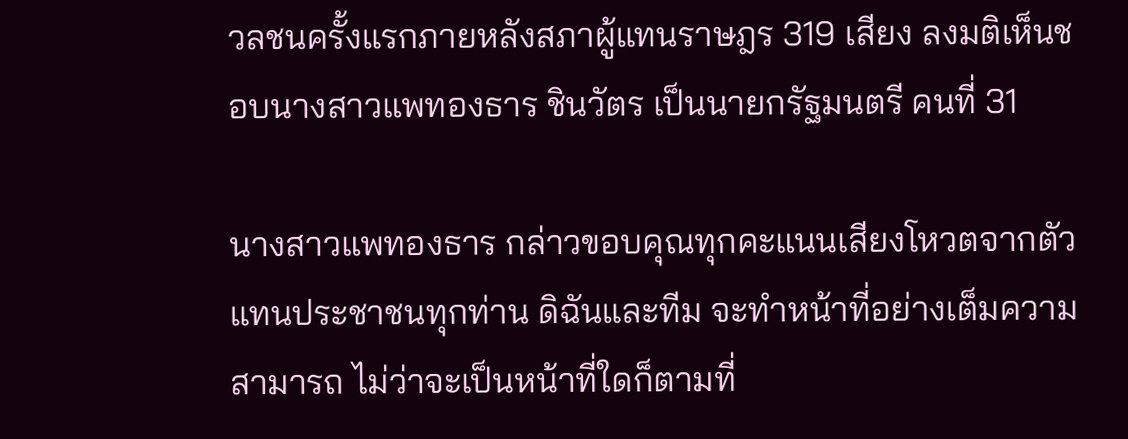วลชนครั้งแรกภายหลังสภาผู้แทนราษฎร 319 เสียง ลงมติเห็นชอบนางสาวแพทองธาร ชินวัตร เป็นนายกรัฐมนตรี คนที่ 31

นางสาวแพทองธาร กล่าวขอบคุณทุกคะแนนเสียงโหวตจากตัวแทนประชาชนทุกท่าน ดิฉันและทีม จะทำหน้าที่อย่างเต็มความสามารถ ไม่ว่าจะเป็นหน้าที่ใดก็ตามที่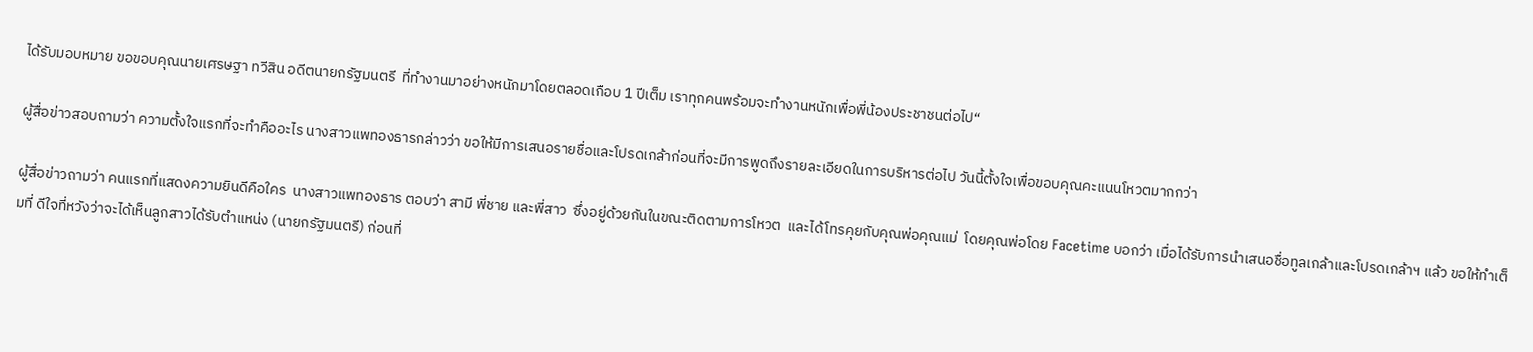ได้รับมอบหมาย ขอขอบคุณนายเศรษฐา ทวีสิน อดีตนายกรัฐมนตรี  ที่ทำงานมาอย่างหนักมาโดยตลอดเกือบ 1 ปีเต็ม เราทุกคนพร้อมจะทำงานหนักเพื่อพี่น้องประชาชนต่อไป“

ผู้สื่อข่าวสอบถามว่า ความตั้งใจแรกที่จะทำคืออะไร นางสาวแพทองธารกล่าวว่า ขอให้มีการเสนอรายชื่อและโปรดเกล้าก่อนที่จะมีการพูดถึงรายละเอียดในการบริหารต่อไป วันนี้ตั้งใจเพื่อขอบคุณคะแนนโหวตมากกว่า

ผู้สื่อข่าวถามว่า คนแรกที่แสดงความยินดีคือใคร  นางสาวแพทองธาร ตอบว่า สามี พี่ชาย และพี่สาว  ซึ่งอยู่ด้วยกันในขณะติดตามการโหวต  และได้โทรคุยกับคุณพ่อคุณแม่  โดยคุณพ่อโดย Facetime บอกว่า เมื่อได้รับการนำเสนอชื่อทูลเกล้าและโปรดเกล้าฯ แล้ว ขอให้ทำเต็มที่ ดีใจที่หวังว่าจะได้เห็นลูกสาวได้รับตำแหน่ง (นายกรัฐมนตรี) ก่อนที่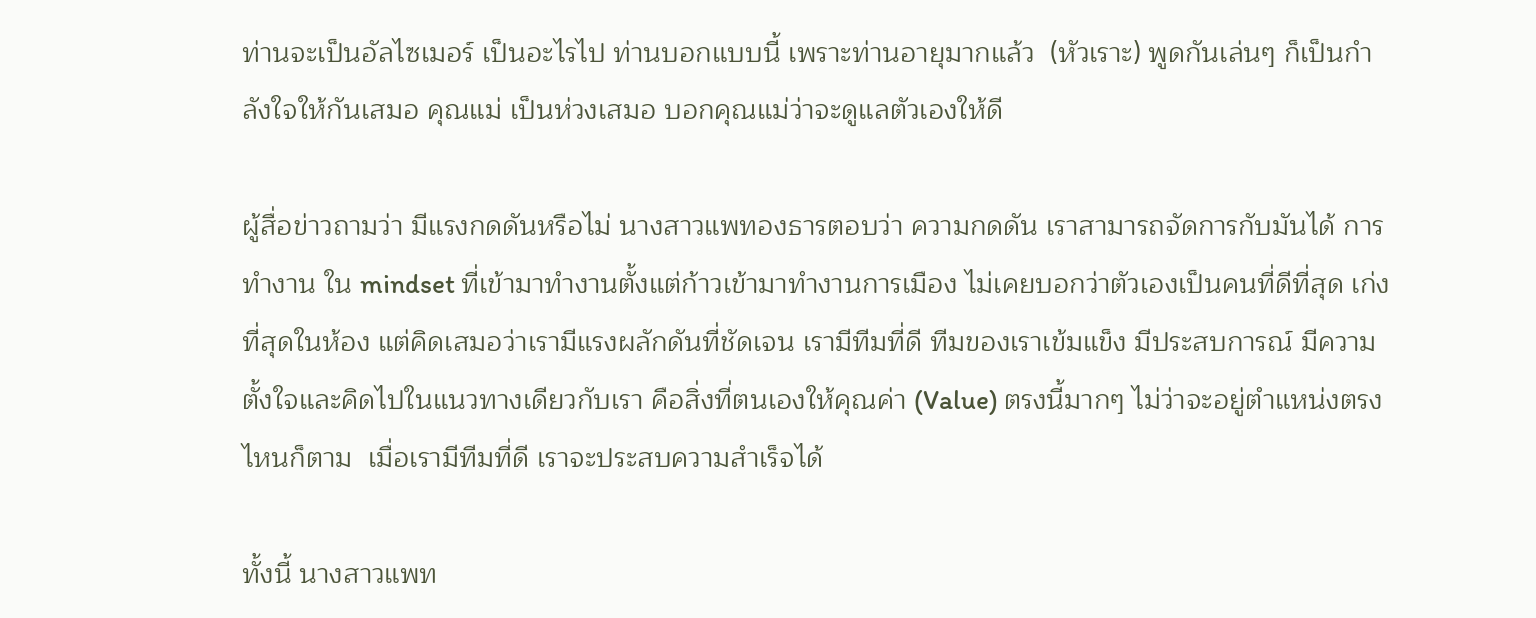ท่านจะเป็นอัลไซเมอร์ เป็นอะไรไป ท่านบอกแบบนี้ เพราะท่านอายุมากแล้ว  (หัวเราะ) พูดกันเล่นๆ ก็เป็นกำลังใจให้กันเสมอ คุณแม่ เป็นห่วงเสมอ บอกคุณแม่ว่าจะดูแลตัวเองให้ดี

ผู้สื่อข่าวถามว่า มีแรงกดดันหรือไม่ นางสาวแพทองธารตอบว่า ความกดดัน เราสามารถจัดการกับมันได้ การทำงาน ใน mindset ที่เข้ามาทำงานตั้งแต่ก้าวเข้ามาทำงานการเมือง ไม่เคยบอกว่าตัวเองเป็นคนที่ดีที่สุด เก่งที่สุดในห้อง แต่คิดเสมอว่าเรามีแรงผลักดันที่ชัดเจน เรามีทีมที่ดี ทีมของเราเข้มแข็ง มีประสบการณ์ มีความตั้งใจและคิดไปในแนวทางเดียวกับเรา คือสิ่งที่ตนเองให้คุณค่า (Value) ตรงนี้มากๆ ไม่ว่าจะอยู่ตำแหน่งตรงไหนก็ตาม  เมื่อเรามีทีมที่ดี เราจะประสบความสำเร็จได้

ทั้งนี้ นางสาวแพท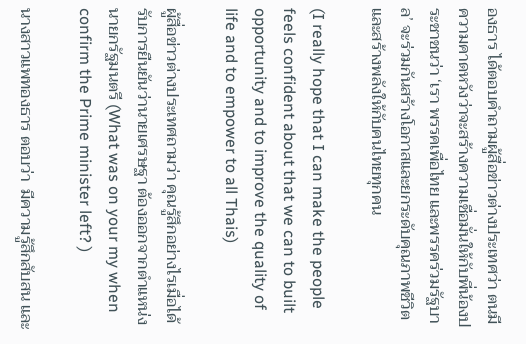องธาร ได้ตอบคำถามผู้สื่อข่าวต่างประเทศว่า ตนมีความคาดหวังว่าจะสร้างความเชื่อมั่นให้กับพี่น้องประชาชนว่า ‘เรา พรรคเพื่อไทย และพรรคร่วมรัฐบาล’ จะร่วมกันสร้างโอกาสและยกระดับคุณภาพชีวิตและสร้างพลังให้กับคนไทยทุกคน

(I really hope that I can make the people feels confident about that we can to built opportunity and to improve the quality of life and to empower to all Thais)

ผู้สื่อข่าวต่างประเทศถามว่า คุณรู้สึกอย่างไรเมื่อได้รับการยืนยันว่านายเศรษฐา ต้องออกจากตำแหน่งนายกรัฐมนตรี (What was on your my when confirm the Prime minister left? )

นางสาวแพทองธาร ตอบว่า  มีความรู้สึกสับสน และ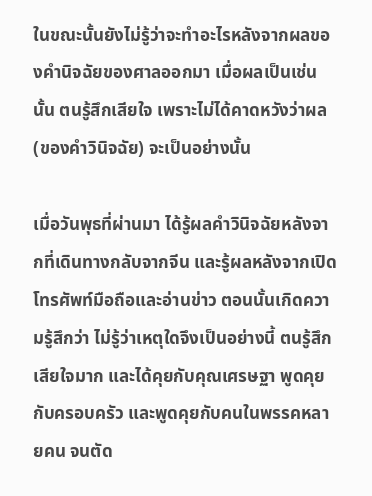ในขณะนั้นยังไม่รู้ว่าจะทำอะไรหลังจากผลของคำนิจฉัยของศาลออกมา เมื่อผลเป็นเช่นนั้น ตนรู้สึกเสียใจ เพราะไม่ได้คาดหวังว่าผล (ของคำวินิจฉัย) จะเป็นอย่างนั้น

เมื่อวันพุธที่ผ่านมา ได้รู้ผลคำวินิจฉัยหลังจากที่เดินทางกลับจากจีน และรู้ผลหลังจากเปิดโทรศัพท์มือถือและอ่านข่าว ตอนนั้นเกิดความรู้สึกว่า ไม่รู้ว่าเหตุใดจึงเป็นอย่างนี้ ตนรู้สึกเสียใจมาก และได้คุยกับคุณเศรษฐา พูดคุยกับครอบครัว และพูดคุยกับคนในพรรคหลายคน จนตัด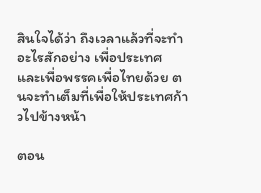สินใจได้ว่า ถึงเวลาแล้วที่จะทำอะไรสักอย่าง เพื่อประเทศ และเพื่อพรรคเพื่อไทยด้วย ตนจะทำเต็มที่เพื่อให้ประเทศก้าวไปข้างหน้า

ตอน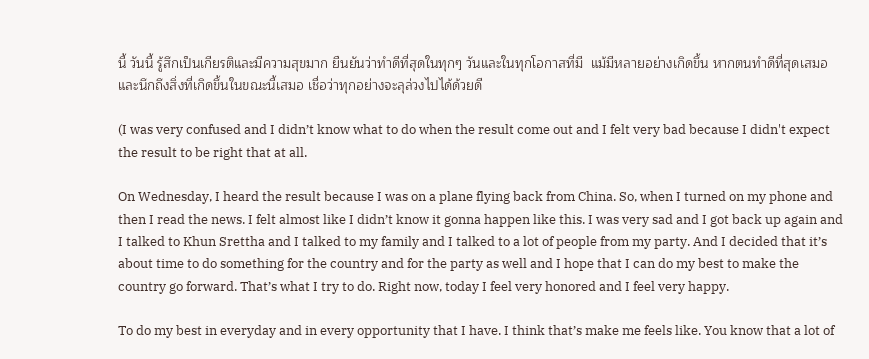นี้ วันนี้ รู้สึกเป็นเกียรติและมีความสุขมาก ยืนยันว่าทำดีที่สุดในทุกๆ วันและในทุกโอกาสที่มี  แม้มีหลายอย่างเกิดขึ้น หากตนทำดีที่สุดเสมอ และนึกถึงสิ่งที่เกิดขึ้นในขณะนี้เสมอ เชื่อว่าทุกอย่างจะลุล่วงไปได้ด้วยดี

(I was very confused and I didn’t know what to do when the result come out and I felt very bad because I didn't expect the result to be right that at all.

On Wednesday, I heard the result because I was on a plane flying back from China. So, when I turned on my phone and then I read the news. I felt almost like I didn’t know it gonna happen like this. I was very sad and I got back up again and I talked to Khun Srettha and I talked to my family and I talked to a lot of people from my party. And I decided that it’s about time to do something for the country and for the party as well and I hope that I can do my best to make the country go forward. That’s what I try to do. Right now, today I feel very honored and I feel very happy.

To do my best in everyday and in every opportunity that I have. I think that’s make me feels like. You know that a lot of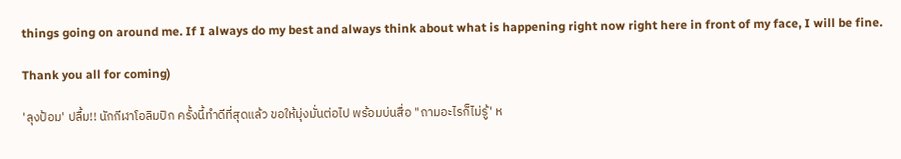things going on around me. If I always do my best and always think about what is happening right now right here in front of my face, I will be fine.

Thank you all for coming)

'ลุงป้อม' ปลื้ม!! นักกีฬาโอลิมปิก ครั้งนี้ทำดีที่สุดแล้ว ขอให้มุ่งมั่นต่อไป พร้อมบ่นสื่อ "ถามอะไรก็ไม่รู้' ห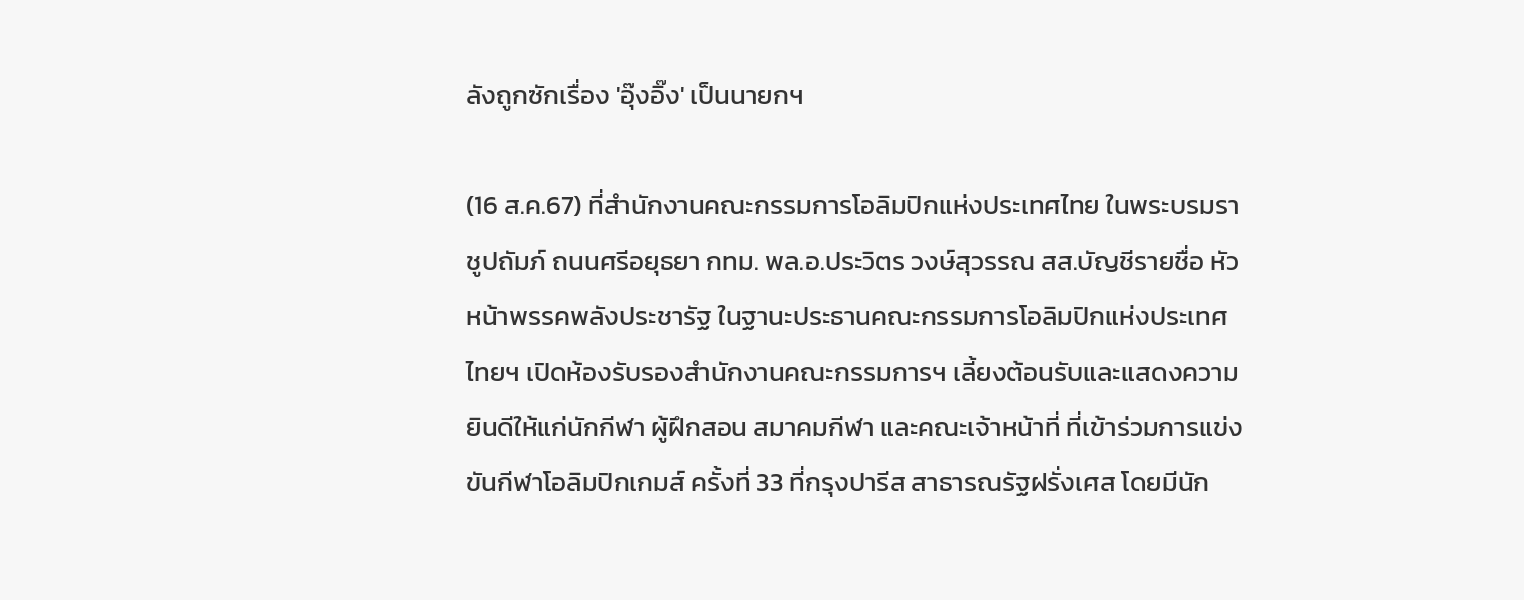ลังถูกซักเรื่อง 'อุ๊งอิ๊ง' เป็นนายกฯ

(16 ส.ค.67) ที่สำนักงานคณะกรรมการโอลิมปิกแห่งประเทศไทย ในพระบรมราชูปถัมภ์ ถนนศรีอยุธยา กทม. พล.อ.ประวิตร วงษ์สุวรรณ สส.บัญชีรายชื่อ หัวหน้าพรรคพลังประชารัฐ ในฐานะประธานคณะกรรมการโอลิมปิกแห่งประเทศไทยฯ เปิดห้องรับรองสำนักงานคณะกรรมการฯ เลี้ยงต้อนรับและแสดงความยินดีให้แก่นักกีฬา ผู้ฝึกสอน สมาคมกีฬา และคณะเจ้าหน้าที่ ที่เข้าร่วมการแข่งขันกีฬาโอลิมปิกเกมส์ ครั้งที่ 33 ที่กรุงปารีส สาธารณรัฐฝรั่งเศส โดยมีนัก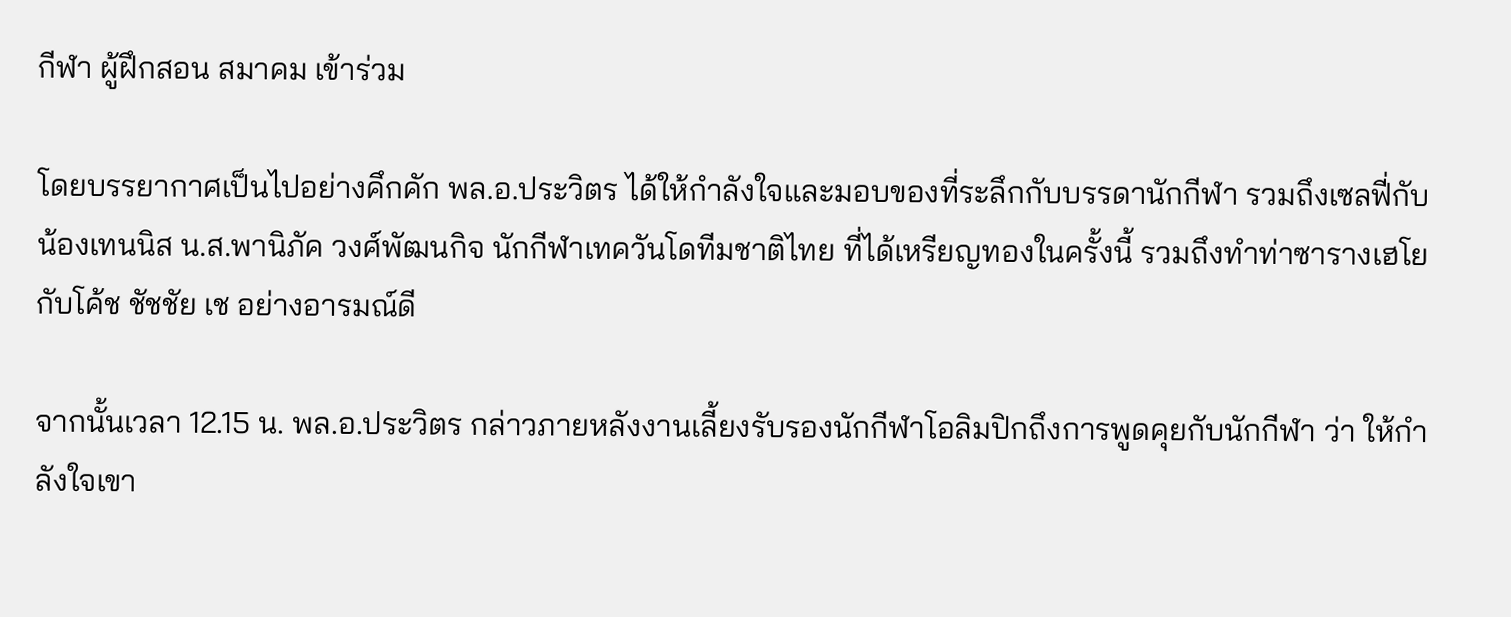กีฬา ผู้ฝึกสอน สมาคม เข้าร่วม

โดยบรรยากาศเป็นไปอย่างคึกคัก พล.อ.ประวิตร ได้ให้กำลังใจและมอบของที่ระลึกกับบรรดานักกีฬา รวมถึงเซลฟี่กับ น้องเทนนิส น.ส.พานิภัค วงศ์พัฒนกิจ นักกีฬาเทควันโดทีมชาติไทย ที่ได้เหรียญทองในครั้งนี้ รวมถึงทำท่าซารางเฮโย กับโค้ช ชัชชัย เช อย่างอารมณ์ดี

จากนั้นเวลา 12.15 น. พล.อ.ประวิตร กล่าวภายหลังงานเลี้ยงรับรองนักกีฬาโอลิมปิกถึงการพูดคุยกับนักกีฬา ว่า ให้กำลังใจเขา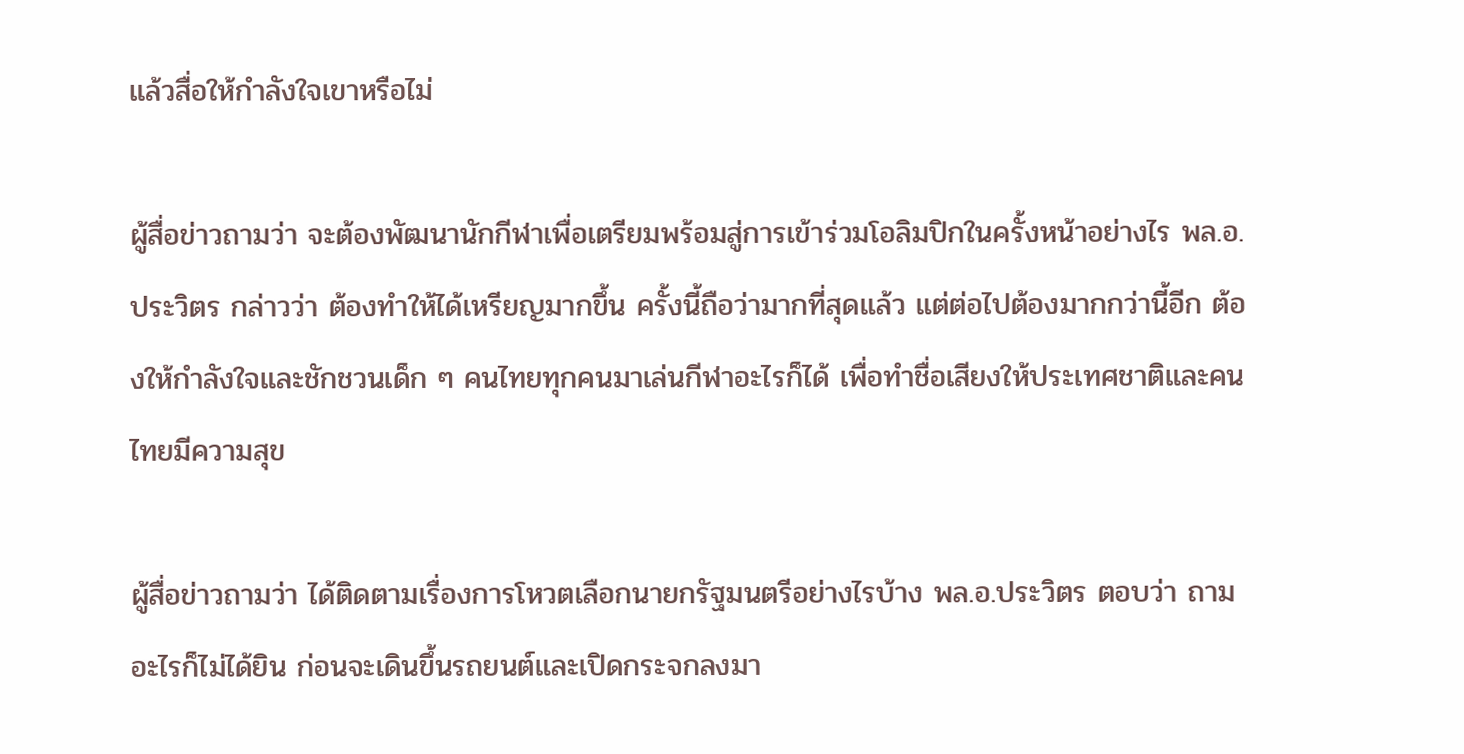แล้วสื่อให้กำลังใจเขาหรือไม่

ผู้สื่อข่าวถามว่า จะต้องพัฒนานักกีฬาเพื่อเตรียมพร้อมสู่การเข้าร่วมโอลิมปิกในครั้งหน้าอย่างไร พล.อ.ประวิตร กล่าวว่า ต้องทำให้ได้เหรียญมากขึ้น ครั้งนี้ถือว่ามากที่สุดแล้ว แต่ต่อไปต้องมากกว่านี้อีก ต้องให้กำลังใจและชักชวนเด็ก ๆ คนไทยทุกคนมาเล่นกีฬาอะไรก็ได้ เพื่อทำชื่อเสียงให้ประเทศชาติและคนไทยมีความสุข

ผู้สื่อข่าวถามว่า ได้ติดตามเรื่องการโหวตเลือกนายกรัฐมนตรีอย่างไรบ้าง พล.อ.ประวิตร ตอบว่า ถามอะไรก็ไม่ได้ยิน ก่อนจะเดินขึ้นรถยนต์และเปิดกระจกลงมา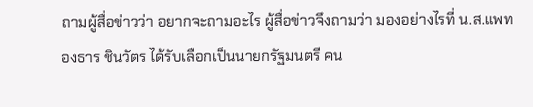ถามผู้สื่อข่าวว่า อยากจะถามอะไร ผู้สื่อข่าวจึงถามว่า มองอย่างไรที่ น.ส.แพทองธาร ชินวัตร ได้รับเลือกเป็นนายกรัฐมนตรี คน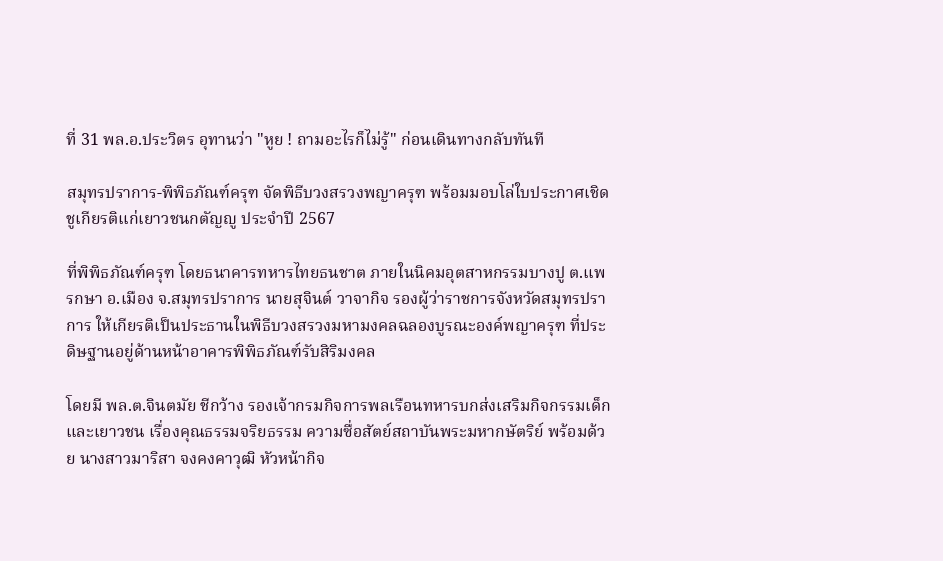ที่ 31 พล.อ.ประวิตร อุทานว่า "หูย ! ถามอะไรก็ไม่รู้" ก่อนเดินทางกลับทันที

สมุทรปราการ-พิพิธภัณฑ์ครุฑ จัดพิธีบวงสรวงพญาครุฑ พร้อมมอบโล่ใบประกาศเชิดชูเกียรติแก่เยาวชนกตัญญู ประจำปี 2567

ที่พิพิธภัณฑ์ครุฑ โดยธนาคารทหารไทยธนชาต ภายในนิคมอุตสาหกรรมบางปู ต.แพรกษา อ.เมือง จ.สมุทรปราการ นายสุจินต์ วาจากิจ รองผู้ว่าราชการจังหวัดสมุทรปราการ ให้เกียรติเป็นประธานในพิธีบวงสรวงมหามงคลฉลองบูรณะองค์พญาครุฑ ที่ประดิษฐานอยู่ด้านหน้าอาคารพิพิธภัณฑ์รับสิริมงคล

โดยมี พล.ต.จินตมัย ชีกว้าง รองเจ้ากรมกิจการพลเรือนทหารบกส่งเสริมกิจกรรมเด็กและเยาวชน เรื่องคุณธรรมจริยธรรม ความซื่อสัตย์สถาบันพระมหากษัตริย์ พร้อมด้วย นางสาวมาริสา จงคงคาวุฒิ หัวหน้ากิจ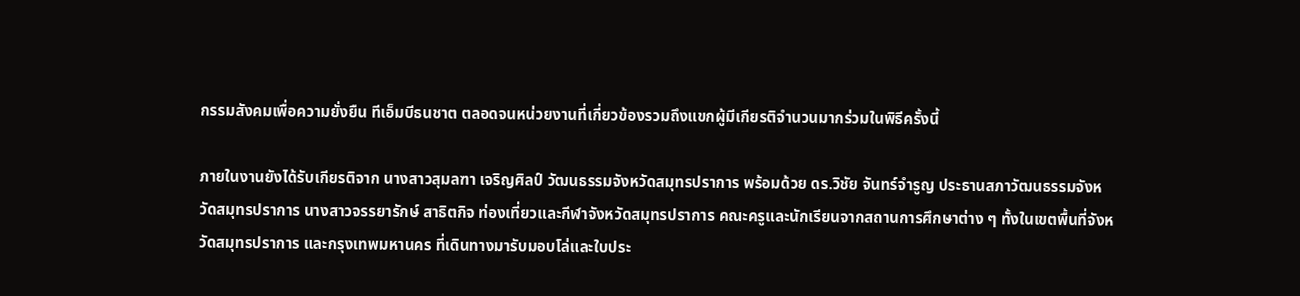กรรมสังคมเพื่อความยั่งยืน ทีเอ็มบีธนชาต ตลอดจนหน่วยงานที่เกี่ยวข้องรวมถึงแขกผู้มีเกียรติจำนวนมากร่วมในพิธีครั้งนี้

ภายในงานยังได้รับเกียรติจาก นางสาวสุมลฑา เจริญศิลป์ วัฒนธรรมจังหวัดสมุทรปราการ พร้อมด้วย ดร.วิชัย จันทร์จำรูญ ประธานสภาวัฒนธรรมจังหวัดสมุทรปราการ นางสาวจรรยารักษ์ สาธิตกิจ ท่องเที่ยวและกีฬาจังหวัดสมุทรปราการ คณะครูและนักเรียนจากสถานการศึกษาต่าง ๆ ทั้งในเขตพื้นที่จังหวัดสมุทรปราการ และกรุงเทพมหานคร ที่เดินทางมารับมอบโล่และใบประ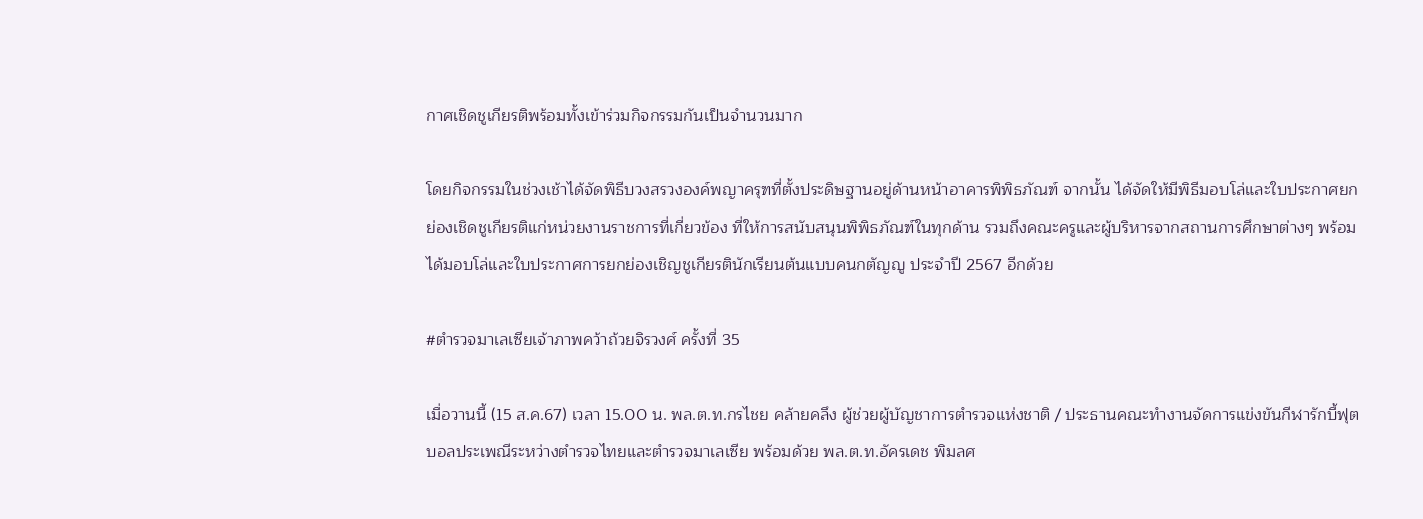กาศเชิดชูเกียรติพร้อมทั้งเข้าร่วมกิจกรรมกันเป็นจำนวนมาก

โดยกิจกรรมในช่วงเช้าได้จัดพิธีบวงสรวงองค์พญาครุฑที่ตั้งประดิษฐานอยู่ด้านหน้าอาคารพิพิธภัณฑ์ จากนั้น ได้จัดให้มีพิธีมอบโล่และใบประกาศยกย่องเชิดชูเกียรติแก่หน่วยงานราชการที่เกี่ยวข้อง ที่ให้การสนับสนุนพิพิธภัณฑ์ในทุกด้าน รวมถึงคณะครูและผู้บริหารจากสถานการศึกษาต่างๆ พร้อมได้มอบโล่และใบประกาศการยกย่องเชิญชูเกียรตินักเรียนต้นแบบคนกตัญญู ประจำปี 2567 อีกด้วย

#ตำรวจมาเลเซียเจ้าภาพคว้าถ้วยจิรวงศ์ ครั้งที่ 35

เมื่อวานนี้ (15 ส.ค.67) เวลา 15.00 น. พล.ต.ท.กรไชย คล้ายคลึง ผู้ช่วยผู้บัญชาการตำรวจแห่งชาติ / ประธานคณะทำงานจัดการแข่งขันกีฬารักบี้ฟุตบอลประเพณีระหว่างตำรวจไทยและตำรวจมาเลเซีย พร้อมด้วย พล.ต.ท.อัครเดช พิมลศ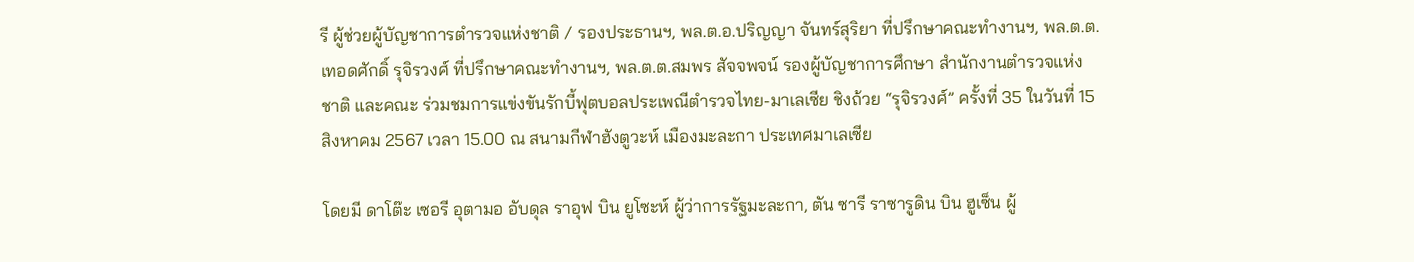รี ผู้ช่วยผู้บัญชาการตำรวจแห่งชาติ / รองประธานฯ, พล.ต.อ.ปริญญา จันทร์สุริยา ที่ปรึกษาคณะทำงานฯ, พล.ต.ต.เทอดศักดิ์ รุจิรวงศ์ ที่ปรึกษาคณะทำงานฯ, พล.ต.ต.สมพร สัจจพจน์ รองผู้บัญชาการศึกษา สำนักงานตำรวจแห่งชาติ และคณะ ร่วมชมการแข่งขันรักบี้ฟุตบอลประเพณีตำรวจไทย-มาเลเซีย ชิงถ้วย “รุจิรวงศ์” ครั้งที่ 35 ในวันที่ 15 สิงหาคม 2567 เวลา 15.00 ณ สนามกีฬาฮังตูวะห์ เมืองมะละกา ประเทศมาเลเซีย

โดยมี ดาโต๊ะ เซอรี อุตามอ อับดุล ราอุฟ บิน ยูโซะห์ ผู้ว่าการรัฐมะละกา, ตัน ซารี ราซารูดิน บิน ฮูเซ็น ผู้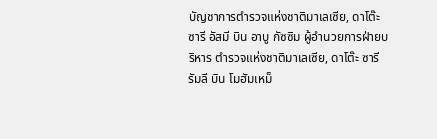บัญชาการตำรวจแห่งชาติมาเลเซีย, ดาโต๊ะ ซารี อัสมี บิน อาบู กัซซิม ผู้อำนวยการฝ่ายบริหาร ตำรวจแห่งชาติมาเลเซีย, ดาโต๊ะ ซารี รัมลี บิน โมฮัมเหม็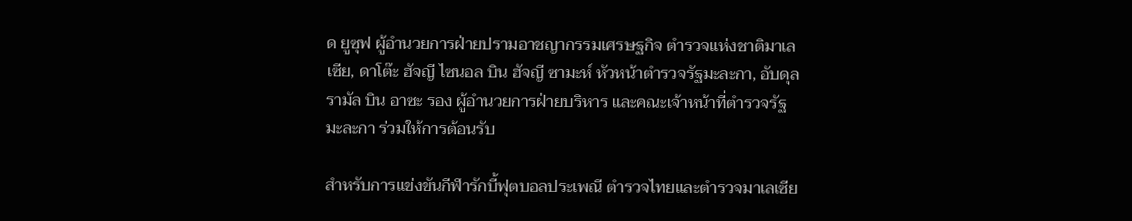ด ยูซุฟ ผู้อำนวยการฝ่ายปรามอาชญากรรมเศรษฐกิจ ตำรวจแห่งชาติมาเลเซีย, ดาโต๊ะ ฮัจญี ไซนอล บิน ฮัจญี ซามะห์ หัวหน้าตำรวจรัฐมะละกา, อับดุล รามัล บิน อาซะ รอง ผู้อำนวยการฝ่ายบริหาร และคณะเจ้าหน้าที่ตำรวจรัฐมะละกา ร่วมให้การต้อนรับ

สำหรับการแข่งขันกีฬารักบี้ฟุตบอลประเพณี ตำรวจไทยและตำรวจมาเลเซีย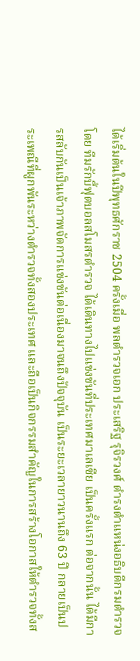ได้เริ่มต้นในปีพุทธศักราช 2504 ครั้งเมื่อ พลตำรวจเอก ประเสริฐ รุจิรวงศ์ ดำรงตำแหน่งอธิบดีกรมตำรวจ โดย ทีมรักบี้ฟุตบอลสโมสรตำรวจ ได้เดินทางไปแข่งขันที่ประเทศมาเลเซีย เป็นครั้งแรก ต่อจากนั้น ได้มีการสลับกันเป็นเจ้าภาพจัดการแข่งขันต่อเนื่องมาจนถึงปัจจุบัน เป็นระยะเวลายาวนานถึง 63 ปี กลายเป็นประเพณีที่ผูกพันระหว่างตำรวจทั้งสองประเทศ และถือเป็นกิจกรรมสำคัญในการสร้างโอกาสให้ตำรวจทั้งส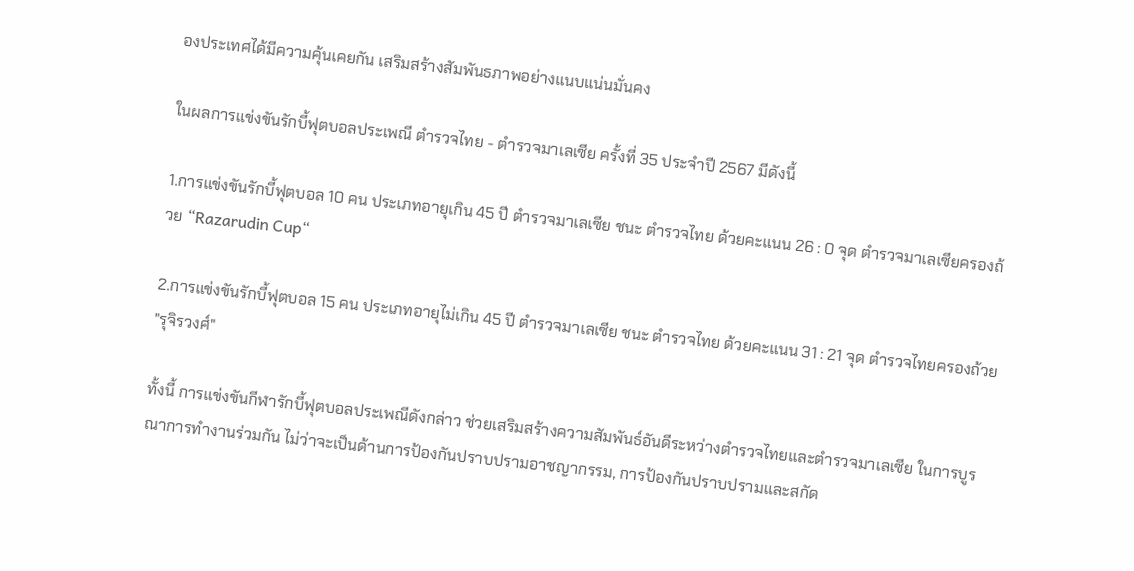องประเทศได้มีความคุ้นเคยกัน เสริมสร้างสัมพันธภาพอย่างแนบแน่นมั่นคง

ในผลการแข่งขันรักบี้ฟุตบอลประเพณี ตำรวจไทย - ตำรวจมาเลเซีย ครั้งที่ 35 ประจำปี 2567 มีดังนี้

1.การแข่งขันรักบี้ฟุตบอล 10 คน ประเภทอายุเกิน 45 ปี ตำรวจมาเลเซีย ชนะ ตำรวจไทย ด้วยคะแนน 26 : 0 จุด ตำรวจมาเลเซียครองถ้วย “Razarudin Cup“

2.การแข่งขันรักบี้ฟุตบอล 15 คน ประเภทอายุไม่เกิน 45 ปี ตำรวจมาเลเซีย ชนะ ตำรวจไทย ด้วยคะแนน 31 : 21 จุด ตำรวจไทยครองถ้วย "รุจิรวงศ์"

ทั้งนี้ การแข่งขันกีฬารักบี้ฟุตบอลประเพณีดังกล่าว ช่วยเสริมสร้างความสัมพันธ์อันดีระหว่างตำรวจไทยและตำรวจมาเลเซีย ในการบูรณาการทำงานร่วมกัน ไม่ว่าจะเป็นด้านการป้องกันปราบปรามอาชญากรรม, การป้องกันปราบปรามและสกัด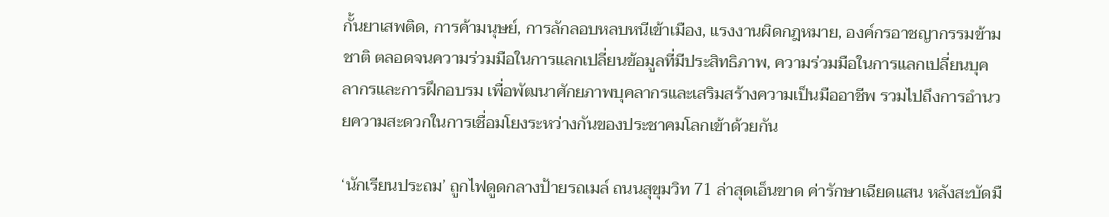กั้นยาเสพติด, การค้ามนุษย์, การลักลอบหลบหนีเข้าเมือง, แรงงานผิดกฎหมาย, องค์กรอาชญากรรมข้ามชาติ ตลอดจนความร่วมมือในการแลกเปลี่ยนข้อมูลที่มีประสิทธิภาพ, ความร่วมมือในการแลกเปลี่ยนบุคลากรและการฝึกอบรม เพื่อพัฒนาศักยภาพบุคลากรและเสริมสร้างความเป็นมืออาชีพ รวมไปถึงการอำนวยความสะดวกในการเชื่อมโยงระหว่างกันของประชาคมโลกเข้าด้วยกัน

‘นักเรียนประถม’ ถูกไฟดูดกลางป้ายรถเมล์ ถนนสุขุมวิท 71 ล่าสุดเอ็นขาด ค่ารักษาเฉียดแสน หลังสะบัดมื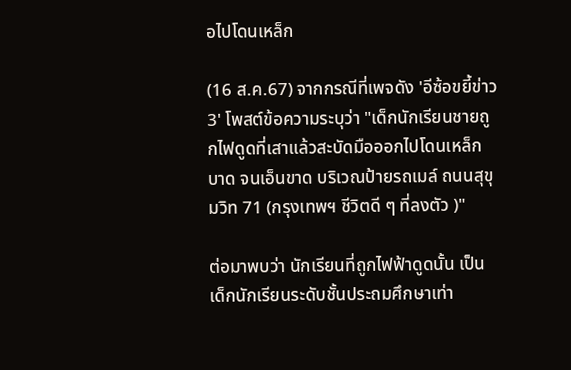อไปโดนเหล็ก

(16 ส.ค.67) จากกรณีที่เพจดัง 'อีซ้อขยี้ข่าว3' โพสต์ข้อความระบุว่า "เด็กนักเรียนชายถูกไฟดูดที่เสาแล้วสะบัดมือออกไปโดนเหล็กบาด จนเอ็นขาด บริเวณป้ายรถเมล์ ถนนสุขุมวิท 71 (กรุงเทพฯ ชีวิตดี ๆ ที่ลงตัว )"

ต่อมาพบว่า นักเรียนที่ถูกไฟฟ้าดูดนั้น เป็นเด็กนักเรียนระดับชั้นประถมศึกษาเท่า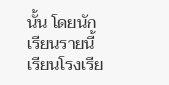นั้น โดยนักเรียนรายนี้ เรียนโรงเรีย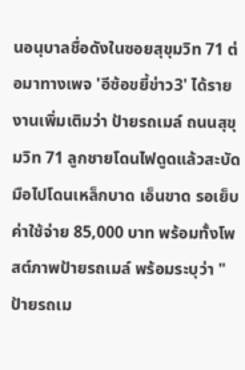นอนุบาลชื่อดังในซอยสุขุมวิท 71 ต่อมาทางเพจ 'อีซ้อขยี้ข่าว3' ได้รายงานเพิ่มเติมว่า ป้ายรถเมล์ ถนนสุขุมวิท 71 ลูกชายโดนไฟดูดแล้วสะบัดมือไปโดนเหล็กบาด เอ็นขาด รอเย็บ ค่าใช้จ่าย 85,000 บาท พร้อมทั้งโพสต์ภาพป้ายรถเมล์ พร้อมระบุว่า "ป้ายรถเม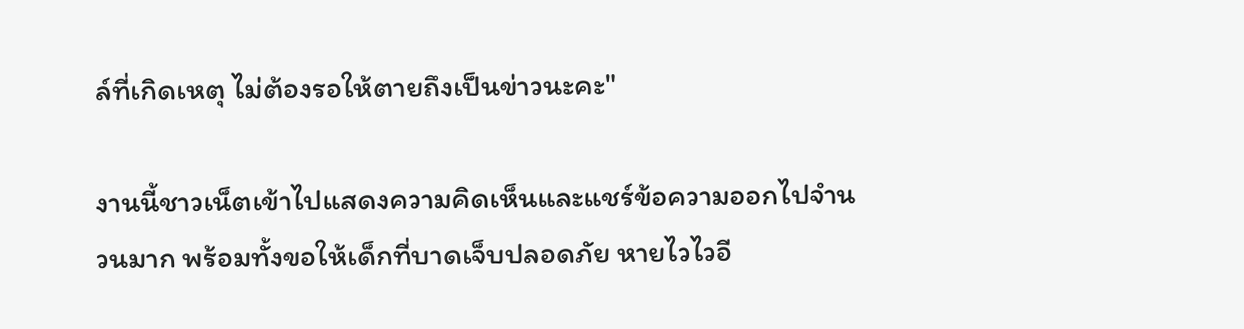ล์ที่เกิดเหตุ ไม่ต้องรอให้ตายถึงเป็นข่าวนะคะ"

งานนี้ชาวเน็ตเข้าไปแสดงความคิดเห็นและแชร์ข้อความออกไปจำนวนมาก พร้อมทั้งขอให้เด็กที่บาดเจ็บปลอดภัย หายไวไวอี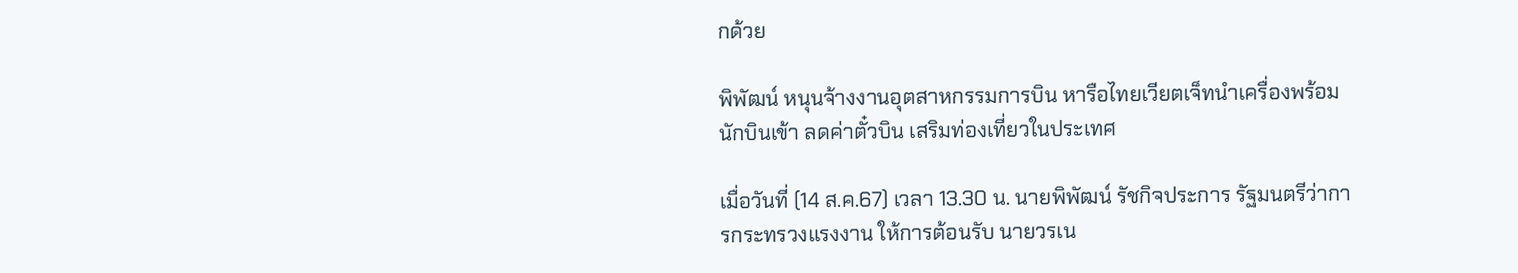กด้วย

พิพัฒน์ หนุนจ้างงานอุตสาหกรรมการบิน หารือไทยเวียตเจ็ทนำเครื่องพร้อมนักบินเข้า ลดค่าตั๋วบิน เสริมท่องเที่ยวในประเทศ

เมื่อวันที่ (14 ส.ค.67) เวลา 13.30 น. นายพิพัฒน์ รัชกิจประการ รัฐมนตรีว่าการกระทรวงแรงงาน ให้การต้อนรับ นายวรเน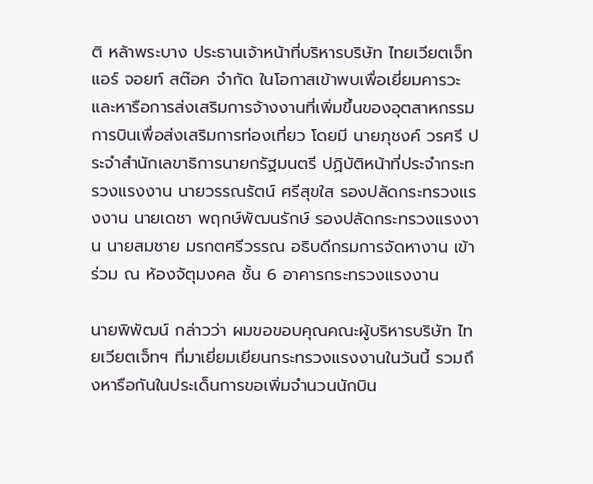ติ หล้าพระบาง ประธานเจ้าหน้าที่บริหารบริษัท ไทยเวียตเจ็ท แอร์ จอยท์ สต๊อค จำกัด ในโอกาสเข้าพบเพื่อเยี่ยมคารวะและหารือการส่งเสริมการจ้างงานที่เพิ่มขึ้นของอุตสาหกรรมการบินเพื่อส่งเสริมการท่องเที่ยว โดยมี นายภุชงค์ วรศรี ประจำสำนักเลขาธิการนายกรัฐมนตรี ปฏิบัติหน้าที่ประจำกระทรวงแรงงาน นายวรรณรัตน์ ศรีสุขใส รองปลัดกระทรวงแรงงาน นายเดชา พฤกษ์พัฒนรักษ์ รองปลัดกระทรวงแรงงาน นายสมชาย มรกตศรีวรรณ อธิบดีกรมการจัดหางาน เข้าร่วม ณ ห้องจัตุมงคล ชั้น 6 อาคารกระทรวงแรงงาน

นายพิพัฒน์ กล่าวว่า ผมขอขอบคุณคณะผู้บริหารบริษัท ไทยเวียตเจ็ทฯ ที่มาเยี่ยมเยียนกระทรวงแรงงานในวันนี้ รวมถึงหารือกันในประเด็นการขอเพิ่มจำนวนนักบิน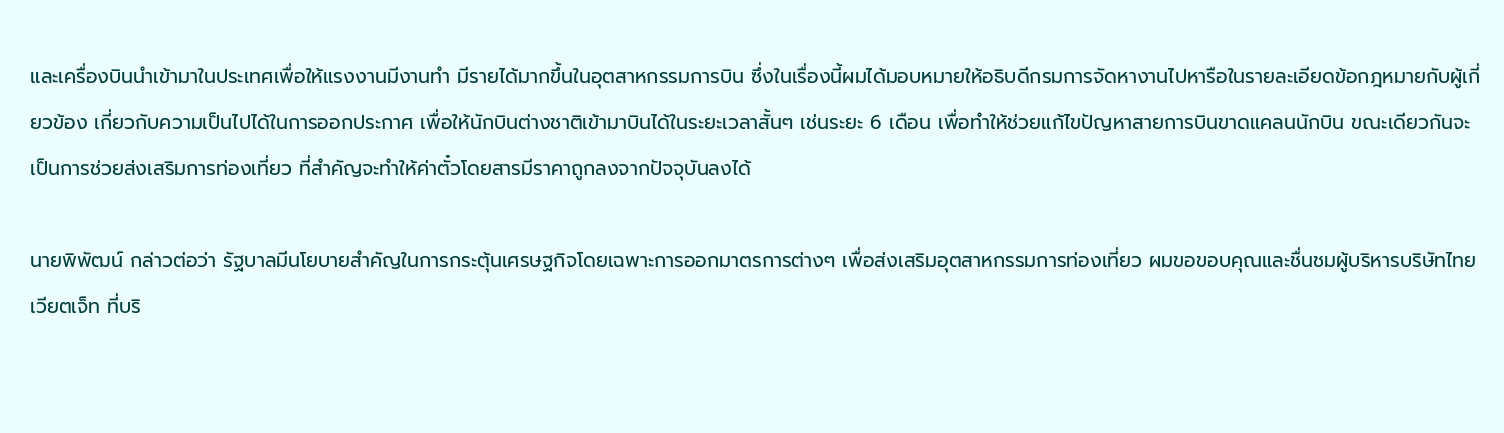และเครื่องบินนำเข้ามาในประเทศเพื่อให้แรงงานมีงานทำ มีรายได้มากขึ้นในอุตสาหกรรมการบิน ซึ่งในเรื่องนี้ผมได้มอบหมายให้อธิบดีกรมการจัดหางานไปหารือในรายละเอียดข้อกฎหมายกับผู้เกี่ยวข้อง เกี่ยวกับความเป็นไปได้ในการออกประกาศ เพื่อให้นักบินต่างชาติเข้ามาบินได้ในระยะเวลาสั้นๆ เช่นระยะ 6 เดือน เพื่อทำให้ช่วยแก้ไขปัญหาสายการบินขาดแคลนนักบิน ขณะเดียวกันจะเป็นการช่วยส่งเสริมการท่องเที่ยว ที่สำคัญจะทำให้ค่าตั๋วโดยสารมีราคาถูกลงจากปัจจุบันลงได้

นายพิพัฒน์ กล่าวต่อว่า รัฐบาลมีนโยบายสำคัญในการกระตุ้นเศรษฐกิจโดยเฉพาะการออกมาตรการต่างๆ เพื่อส่งเสริมอุตสาหกรรมการท่องเที่ยว ผมขอขอบคุณและชื่นชมผู้บริหารบริษัทไทยเวียตเจ็ท ที่บริ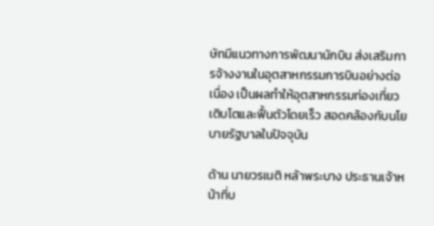ษัทมีแนวทางการพัฒนานักบิน ส่งเสริมการจ้างงานในอุตสาหกรรมการบินอย่างต่อเนื่อง เป็นผลทำให้อุตสาหกรรมท่องเที่ยวเติบโตและฟื้นตัวโดยเร็ว สอดคล้องกับนโยบายรัฐบาลในปัจจุบัน

ด้าน นายวรเนติ หล้าพระบาง ประธานเจ้าหน้าที่บ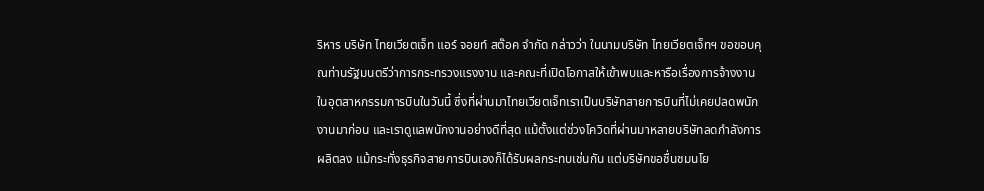ริหาร บริษัท ไทยเวียตเจ็ท แอร์ จอยท์ สต๊อค จำกัด กล่าวว่า ในนามบริษัท ไทยเวียตเจ็ทฯ ขอขอบคุณท่านรัฐมนตรีว่าการกระทรวงแรงงาน และคณะที่เปิดโอกาสให้เข้าพบและหารือเรื่องการจ้างงานในอุตสาหกรรมการบินในวันนี้ ซึ่งที่ผ่านมาไทยเวียตเจ็ทเราเป็นบริษัทสายการบินที่ไม่เคยปลดพนักงานมาก่อน และเราดูแลพนักงานอย่างดีที่สุด แม้ตั้งแต่ช่วงโควิดที่ผ่านมาหลายบริษัทลดกำลังการผลิตลง แม้กระทั่งธุรกิจสายการบินเองก็ได้รับผลกระทบเช่นกัน แต่บริษัทขอชื่นชมนโย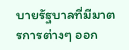บายรัฐบาลที่มีมาตรการต่างๆ ออก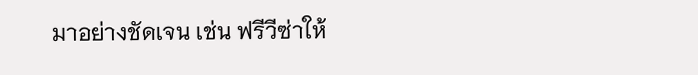มาอย่างชัดเจน เช่น ฟรีวีซ่าให้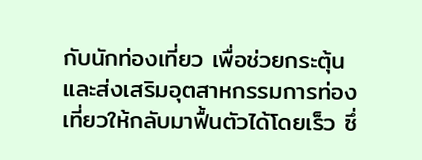กับนักท่องเที่ยว เพื่อช่วยกระตุ้นและส่งเสริมอุตสาหกรรมการท่องเที่ยวให้กลับมาฟื้นตัวได้โดยเร็ว ซึ่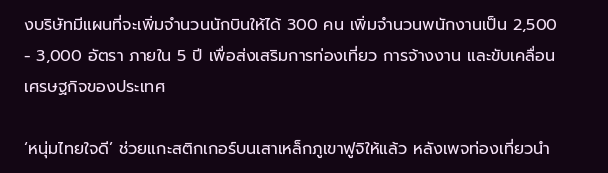งบริษัทมีแผนที่จะเพิ่มจำนวนนักบินให้ได้ 300 คน เพิ่มจำนวนพนักงานเป็น 2,500 - 3,000 อัตรา ภายใน 5 ปี เพื่อส่งเสริมการท่องเที่ยว การจ้างงาน และขับเคลื่อนเศรษฐกิจของประเทศ

‘หนุ่มไทยใจดี’ ช่วยแกะสติกเกอร์บนเสาเหล็กภูเขาฟูจิให้แล้ว หลังเพจท่องเที่ยวนำ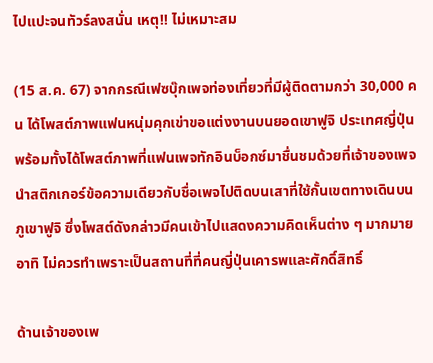ไปแปะจนทัวร์ลงสนั่น เหตุ!! ไม่เหมาะสม

(15 ส.ค. 67) จากกรณีเฟซบุ๊กเพจท่องเที่ยวที่มีผู้ติดตามกว่า 30,000 คน ได้โพสต์ภาพแฟนหนุ่มคุกเข่าขอแต่งงานบนยอดเขาฟูจิ ประเทศญี่ปุ่น พร้อมทั้งได้โพสต์ภาพที่แฟนเพจทักอินบ็อกซ์มาชื่นชมด้วยที่เจ้าของเพจนำสติกเกอร์ข้อความเดียวกับชื่อเพจไปติดบนเสาที่ใช้กั้นเขตทางเดินบนภูเขาฟูจิ ซึ่งโพสต์ดังกล่าวมีคนเข้าไปแสดงความคิดเห็นต่าง ๆ มากมาย อาทิ ไม่ควรทำเพราะเป็นสถานที่ที่คนญี่ปุ่นเคารพและศักดิ์สิทธิ์

ด้านเจ้าของเพ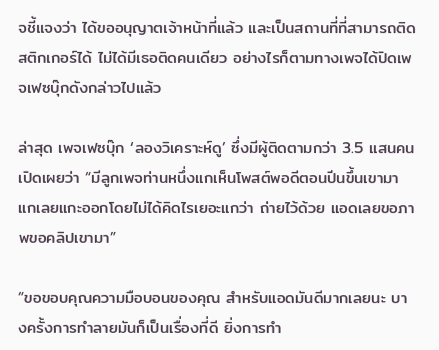จชี้แจงว่า ได้ขออนุญาตเจ้าหน้าที่แล้ว และเป็นสถานที่ที่สามารถติดสติกเกอร์ได้ ไม่ได้มีเธอติดคนเดียว อย่างไรก็ตามทางเพจได้ปิดเพจเฟซบุ๊กดังกล่าวไปแล้ว

ล่าสุด เพจเฟซบุ๊ก ‘ลองวิเคราะห์ดู’ ซึ่งมีผู้ติดตามกว่า 3.5 แสนคน เปิดเผยว่า “มีลูกเพจท่านหนึ่งแกเห็นโพสต์พอดีตอนปีนขึ้นเขามา แกเลยแกะออกโดยไม่ได้คิดไรเยอะแกว่า ถ่ายไว้ด้วย แอดเลยขอภาพขอคลิปเขามา”

“ขอขอบคุณความมือบอนของคุณ สำหรับแอดมันดีมากเลยนะ บางครั้งการทำลายมันก็เป็นเรื่องที่ดี ยิ่งการทำ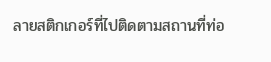ลายสติกเกอร์ที่ไปติดตามสถานที่ท่อ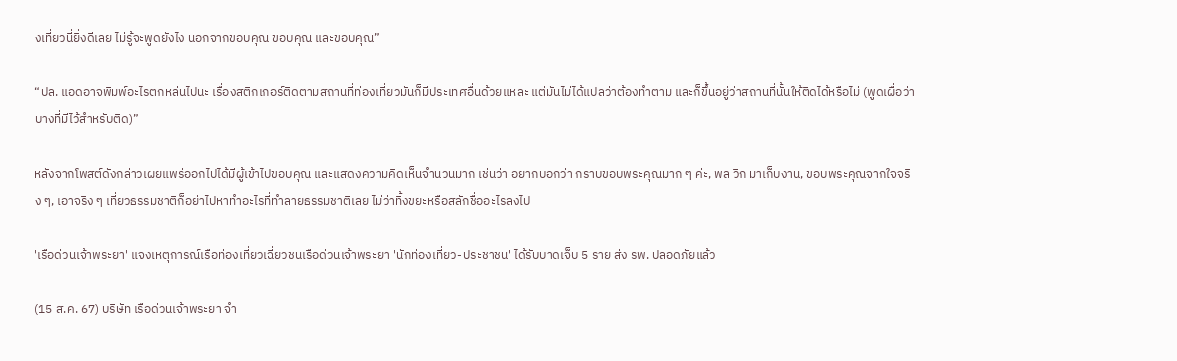งเที่ยวนี่ยิ่งดีเลย ไม่รู้จะพูดยังไง นอกจากขอบคุณ ขอบคุณ และขอบคุณ”

“ปล. แอดอาจพิมพ์อะไรตกหล่นไปนะ เรื่องสติกเกอร์ติดตามสถานที่ท่องเที่ยวมันก็มีประเทศอื่นด้วยแหละ แต่มันไม่ได้แปลว่าต้องทำตาม และก็ขึ้นอยู่ว่าสถานที่นั้นให้ติดได้หรือไม่ (พูดเผื่อว่าบางที่มีไว้สำหรับติด)”

หลังจากโพสต์ดังกล่าวเผยแพร่ออกไปได้มีผู้เข้าไปขอบคุณ และแสดงความคิดเห็นจำนวนมาก เช่นว่า อยากบอกว่า กราบขอบพระคุณมาก ๆ ค่ะ, พล วิก มาเก็บงาน, ขอบพระคุณจากใจจริง ๆ, เอาจริง ๆ เที่ยวธรรมชาติก็อย่าไปหาทำอะไรที่ทำลายธรรมชาติเลย ไม่ว่าทิ้งขยะหรือสลักชื่ออะไรลงไป

'เรือด่วนเจ้าพระยา' แจงเหตุการณ์เรือท่องเที่ยวเฉี่ยวชนเรือด่วนเจ้าพระยา 'นักท่องเที่ยว-ประชาชน' ได้รับบาดเจ็บ 5 ราย ส่ง รพ. ปลอดภัยแล้ว

(15 ส.ค. 67) บริษัท เรือด่วนเจ้าพระยา จำ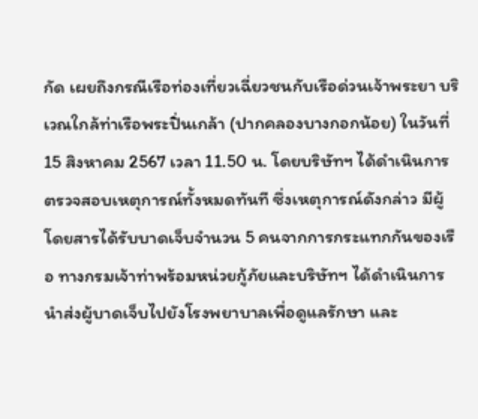กัด เผยถึงกรณีเรือท่องเที่ยวเฉี่ยวชนกับเรือด่วนเจ้าพระยา บริเวณใกล้ท่าเรือพระปิ่นเกล้า (ปากคลองบางกอกน้อย) ในวันที่ 15 สิงหาคม 2567 เวลา 11.50 น. โดยบริษัทฯ ได้ดำเนินการตรวจสอบเหตุการณ์ทั้งหมดทันที ซึ่งเหตุการณ์ดังกล่าว มีผู้โดยสารได้รับบาดเจ็บจำนวน 5 คนจากการกระแทกกันของเรือ ทางกรมเจ้าท่าพร้อมหน่วยกู้ภัยและบริษัทฯ ได้ดำเนินการนำส่งผู้บาดเจ็บไปยังโรงพยาบาลเพื่อดูแลรักษา และ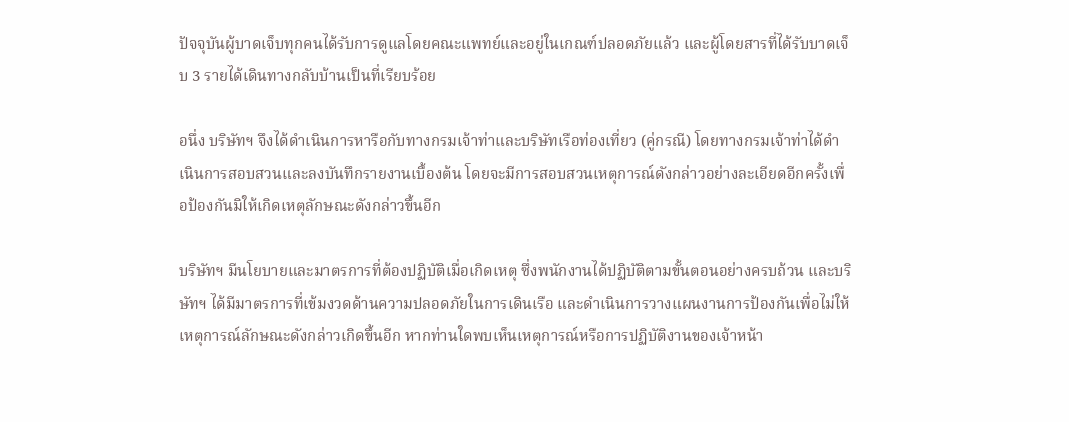ปัจจุบันผู้บาดเจ็บทุกคนได้รับการดูแลโดยคณะแพทย์และอยู่ในเกณฑ์ปลอดภัยแล้ว และผู้โดยสารที่ได้รับบาดเจ็บ 3 รายได้เดินทางกลับบ้านเป็นที่เรียบร้อย

อนึ่ง บริษัทฯ จึงได้ดำเนินการหารือกับทางกรมเจ้าท่าและบริษัทเรือท่องเที่ยว (คู่กรณี) โดยทางกรมเจ้าท่าได้ดำเนินการสอบสวนและลงบันทึกรายงานเบื้องต้น โดยจะมีการสอบสวนเหตุการณ์ดังกล่าวอย่างละเอียดอีกครั้งเพื่อป้องกันมิให้เกิดเหตุลักษณะดังกล่าวขึ้นอีก

บริษัทฯ มีนโยบายและมาตรการที่ต้องปฏิบัติเมื่อเกิดเหตุ ซึ่งพนักงานได้ปฏิบัติตามขั้นตอนอย่างครบถ้วน และบริษัทฯ ได้มีมาตรการที่เข้มงวดด้านความปลอดภัยในการเดินเรือ และดำเนินการวางแผนงานการป้องกันเพื่อไม่ให้เหตุการณ์ลักษณะดังกล่าวเกิดขึ้นอีก หากท่านใดพบเห็นเหตุการณ์หรือการปฏิบัติงานของเจ้าหน้า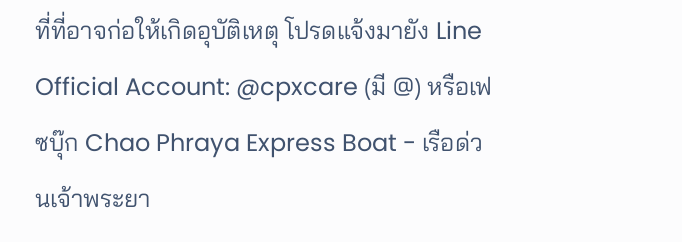ที่ที่อาจก่อให้เกิดอุบัติเหตุ โปรดแจ้งมายัง Line Official Account: @cpxcare (มี @) หรือเฟซบุ๊ก Chao Phraya Express Boat - เรือด่วนเจ้าพระยา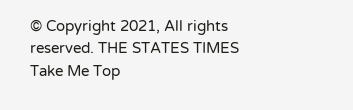© Copyright 2021, All rights reserved. THE STATES TIMES
Take Me Top